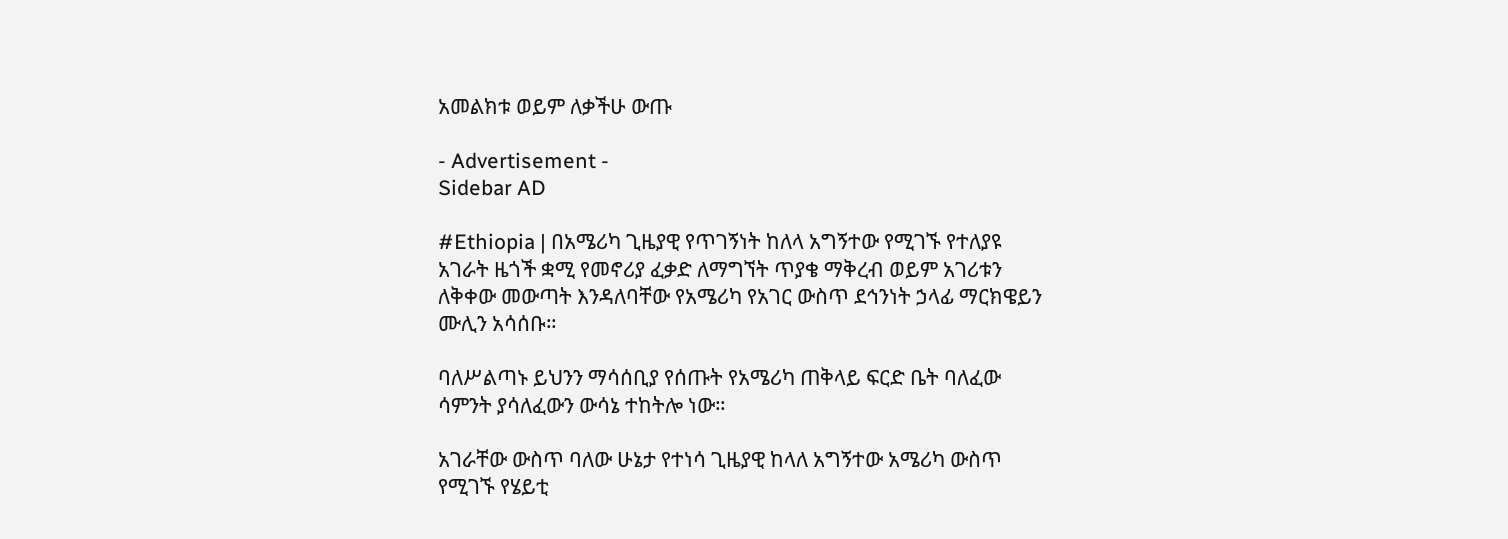አመልክቱ ወይም ለቃችሁ ውጡ

- Advertisement -
Sidebar AD

#Ethiopia | በአሜሪካ ጊዜያዊ የጥገኝነት ከለላ አግኝተው የሚገኙ የተለያዩ አገራት ዜጎች ቋሚ የመኖሪያ ፈቃድ ለማግኘት ጥያቄ ማቅረብ ወይም አገሪቱን ለቅቀው መውጣት እንዳለባቸው የአሜሪካ የአገር ውስጥ ደኅንነት ኃላፊ ማርክዌይን ሙሊን አሳሰቡ።

ባለሥልጣኑ ይህንን ማሳሰቢያ የሰጡት የአሜሪካ ጠቅላይ ፍርድ ቤት ባለፈው ሳምንት ያሳለፈውን ውሳኔ ተከትሎ ነው።

አገራቸው ውስጥ ባለው ሁኔታ የተነሳ ጊዜያዊ ከላለ አግኝተው አሜሪካ ውስጥ የሚገኙ የሄይቲ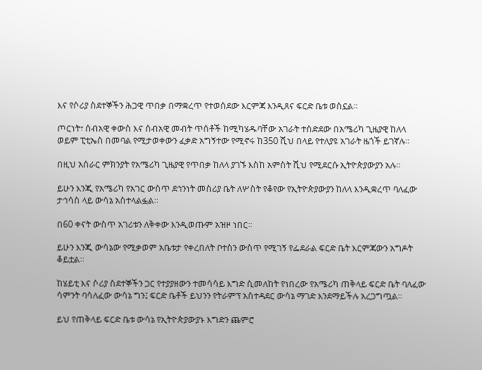እና የሶሪያ ስደተኞችን ሕጋዊ ጥበቃ በማቋረጥ የተወሰደው እርምጃ እንዲጸና ፍርድ ቤቱ ወስኗል።

ጦርነት፣ ሰብአዊ ቀውስ እና ሰብአዊ መብት ጥሰቶች ከሚካሄዱባቸው አገራት ተሰድደው በአሜሪካ ጊዜያዊ ከለላ ወይም ፒቲኤስ በመባል የሚታወቀውን ፈቃድ አግኝተው የሚኖሩ ከ350 ሺህ በላይ የተለያዩ አገራት ዜጎች ይገኛሉ።

በዚህ አሰራር ምክንያት የአሜሪካ ጊዜያዊ የጥበቃ ከለላ ያገኙ እስከ አምስት ሺህ የሚደርሱ ኢትዮጵያውያን አሉ።

ይሁን እንጂ የአሜሪካ የአገር ውስጥ ደኅንነት መስሪያ ቤት ለሦስት የቆየው የኢትዮጵያውያን ከለላ እንዲቋረጥ ባለፈው ታኅሳስ ላይ ውሳኔ አስተላልፏል።

በ60 ቀናት ውስጥ አገሪቱን ለቅቀው እንዲወጡም አዝዞ ነበር።

ይሁን እንጂ ውሳኔው የሚቃወም አቤቱታ የቀረበለት ቦተስን ውስጥ የሚገኝ የፌደራል ፍርድ ቤት እርምጃውን አግዶት ቆይቷል።

ከሄይቲ እና ሶሪያ ስደተኞችን ጋር የተያያዘውን ተመሳሳይ እግድ ሲመለከት የነበረው የአሜሪካ ጠቅላይ ፍርድ ቤት ባለፈው ሳምንት ባሳለፈው ውሳኔ ግን፤ ፍርድ ቤቶች ይህንን የትራምፕ አስተዳደር ውሳኔ ማገድ እንደማይችሉ አረጋግጧል።

ይህ የጠቅላይ ፍርድ ቤቱ ውሳኔ የኢትዮጵያውያኑ እግድን ጨምሮ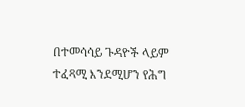በተመሳሳይ ጉዳዮች ላይም ተፈጻሚ እንደሚሆን የሕግ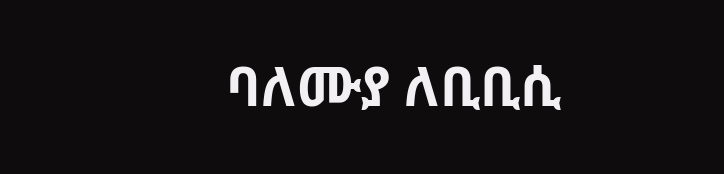ባለሙያ ለቢቢሲ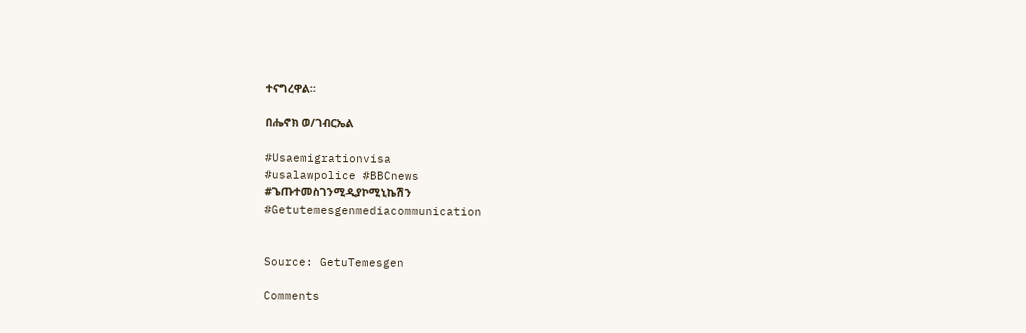ተናግረዋል።

በሔኖክ ወ/ገብርኤል

#Usaemigrationvisa
#usalawpolice #BBCnews
#ጌጡተመስገንሚዲያኮሚኒኬሽን
#Getutemesgenmediacommunication


Source: GetuTemesgen

Comments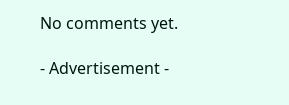No comments yet.

- Advertisement -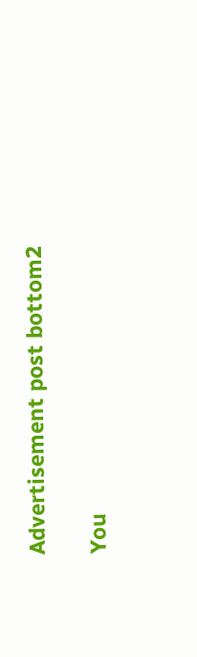Advertisement post bottom2

You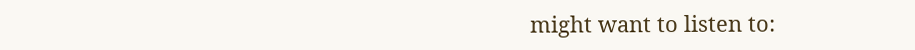might want to listen to: